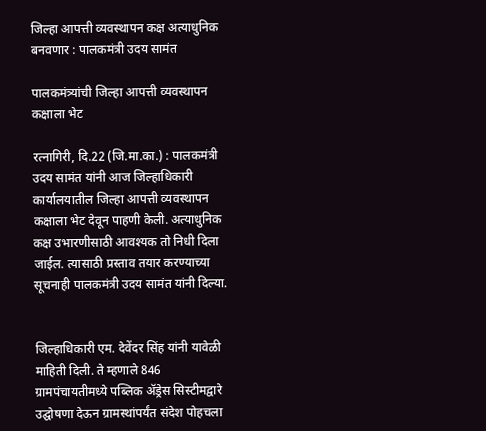जिल्हा आपत्ती व्यवस्थापन कक्ष अत्याधुनिक बनवणार : पालकमंत्री उदय सामंत

पालकमंत्र्यांची जिल्हा आपत्ती व्यवस्थापन कक्षाला भेट

रत्नागिरी, दि.22 (जि.मा.का.) : पालकमंत्री उदय सामंत यांनी आज जिल्हाधिकारी कार्यालयातील जिल्हा आपत्ती व्यवस्थापन कक्षाला भेट देवून पाहणी केली. अत्याधुनिक कक्ष उभारणीसाठी आवश्यक तो निधी दिला जाईल. त्यासाठी प्रस्ताव तयार करण्याच्या सूचनाही पालकमंत्री उदय सामंत यांनी दिल्या.


जिल्हाधिकारी एम. देवेंदर सिंह यांनी यावेळी माहिती दिली. ते म्हणाले 846 ग्रामपंचायतीमध्ये पब्लिक ॲड्रेस सिस्टीमद्वारे उद्घोषणा देऊन ग्रामस्थांपर्यंत संदेश पोहचला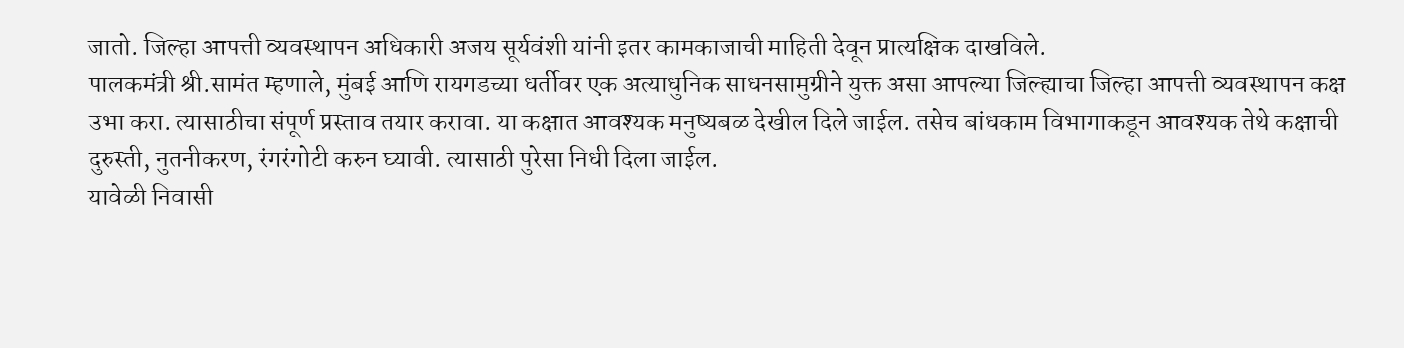जातो. जिल्हा आपत्ती व्यवस्थापन अधिकारी अजय सूर्यवंशी यांनी इतर कामकाजाची माहिती देवून प्रात्यक्षिक दाखविले.
पालकमंत्री श्री.सामंत म्हणाले, मुंबई आणि रायगडच्या धर्तीवर एक अत्याधुनिक साधनसामुग्रीने युक्त असा आपल्या जिल्ह्याचा जिल्हा आपत्ती व्यवस्थापन कक्ष उभा करा. त्यासाठीचा संपूर्ण प्रस्ताव तयार करावा. या कक्षात आवश्यक मनुष्यबळ देखील दिले जाईल. तसेच बांधकाम विभागाकडून आवश्यक तेथे कक्षाची दुरुस्ती, नुतनीकरण, रंगरंगोटी करुन घ्यावी. त्यासाठी पुरेसा निधी दिला जाईल.
यावेळी निवासी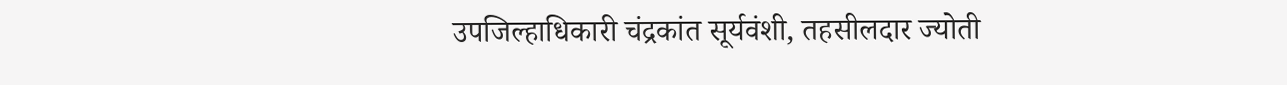उपजिल्हाधिकारी चंद्रकांत सूर्यवंशी, तहसीलदार ज्योती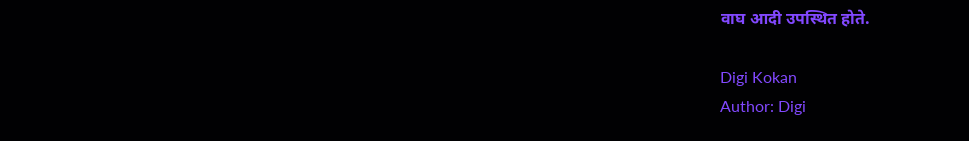वाघ आदी उपस्थित होते.

Digi Kokan
Author: Digi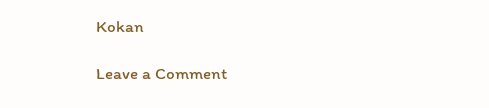Kokan

Leave a Comment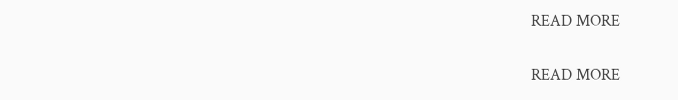READ MORE

READ MORE